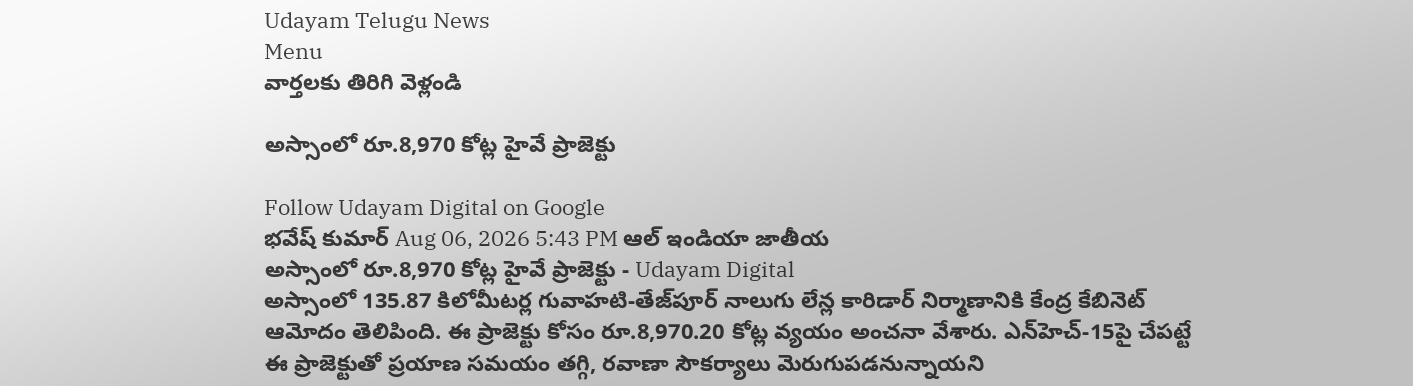Udayam Telugu News
Menu
వార్తలకు తిరిగి వెళ్లండి

అస్సాంలో రూ.8,970 కోట్ల హైవే ప్రాజెక్టు

Follow Udayam Digital on Google
భవేష్ కుమార్ Aug 06, 2026 5:43 PM ఆల్ ఇండియా జాతీయ
అస్సాంలో రూ.8,970 కోట్ల హైవే ప్రాజెక్టు - Udayam Digital
అస్సాంలో 135.87 కిలోమీటర్ల గువాహటి-తేజ్‌పూర్ నాలుగు లేన్ల కారిడార్ నిర్మాణానికి కేంద్ర కేబినెట్ ఆమోదం తెలిపింది. ఈ ప్రాజెక్టు కోసం రూ.8,970.20 కోట్ల వ్యయం అంచనా వేశారు. ఎన్‌హెచ్‌-15పై చేపట్టే ఈ ప్రాజెక్టుతో ప్రయాణ సమయం తగ్గి, రవాణా సౌకర్యాలు మెరుగుపడనున్నాయని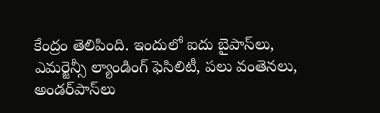కేంద్రం తెలిపింది. ఇందులో ఐదు బైపాస్‌లు, ఎమర్జెన్సీ ల్యాండింగ్ ఫెసిలిటీ, పలు వంతెనలు, అండర్‌పాస్‌లు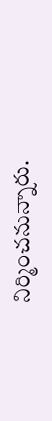నిర్మించనున్నారు.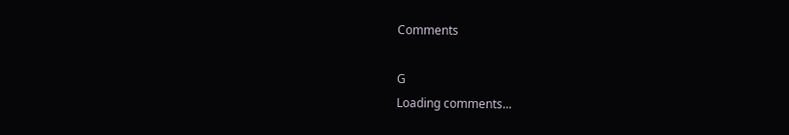Comments

G
Loading comments...